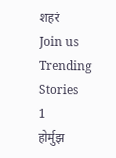शहरं
Join us
Trending Stories
1
होर्मुझ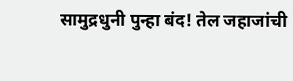सामुद्रधुनी पुन्हा बंद! तेल जहाजांची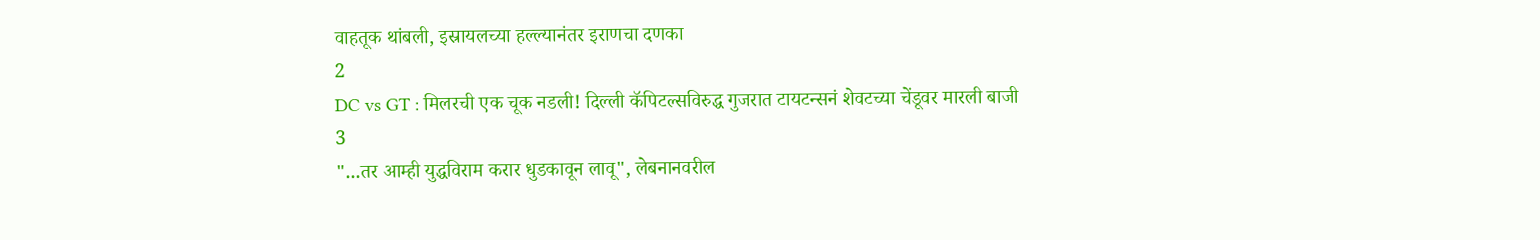वाहतूक थांबली, इस्रायलच्या हल्ल्यानंतर इराणचा दणका
2
DC vs GT : मिलरची एक चूक नडली! दिल्ली कॅपिटल्सविरुद्ध गुजरात टायटन्सनं शेवटच्या चेंडूवर मारली बाजी
3
"...तर आम्ही युद्धविराम करार धुडकावून लावू", लेबनानवरील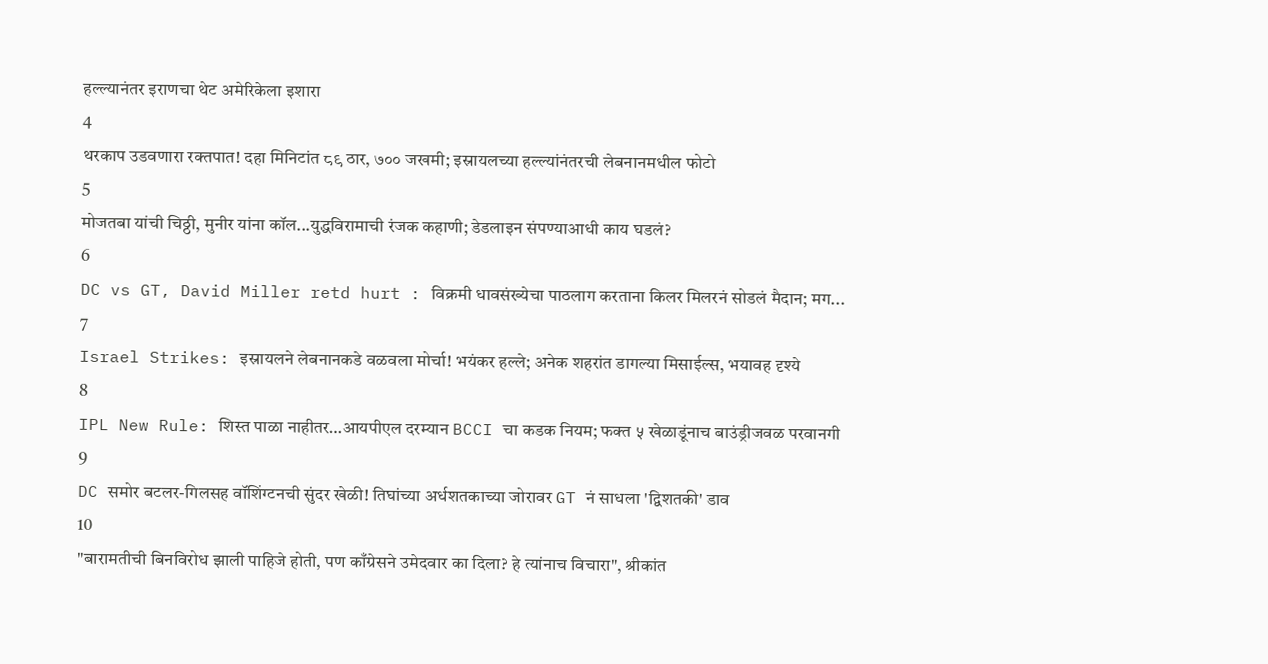हल्ल्यानंतर इराणचा थेट अमेरिकेला इशारा
4
थरकाप उडवणारा रक्तपात! दहा मिनिटांत ८९ ठार, ७०० जखमी; इस्रायलच्या हल्ल्यांनंतरची लेबनानमधील फोटो
5
मोजतबा यांची चिठ्ठी, मुनीर यांना कॉल...युद्धविरामाची रंजक कहाणी; डेडलाइन संपण्याआधी काय घडलं?
6
DC vs GT, David Miller retd hurt : विक्रमी धावसंख्येचा पाठलाग करताना किलर मिलरनं सोडलं मैदान; मग...
7
Israel Strikes: इस्रायलने लेबनानकडे वळवला मोर्चा! भयंकर हल्ले; अनेक शहरांत डागल्या मिसाईल्स, भयावह दृश्ये
8
IPL New Rule: शिस्त पाळा नाहीतर…आयपीएल दरम्यान BCCI चा कडक नियम; फक्त ५ खेळाडूंनाच बाउंड्रीजवळ परवानगी
9
DC समोर बटलर-गिलसह वॉशिंग्टनची सुंदर खेळी! तिघांच्या अर्धशतकाच्या जोरावर GT नं साधला 'द्विशतकी' डाव
10
"बारामतीची बिनविरोध झाली पाहिजे होती, पण काँग्रेसने उमेदवार का दिला? हे त्यांनाच विचारा", श्रीकांत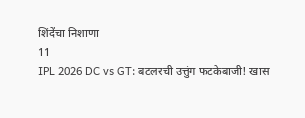शिंदेंचा निशाणा
11
IPL 2026 DC vs GT: बटलरची उत्तुंग फटकेबाजी! खास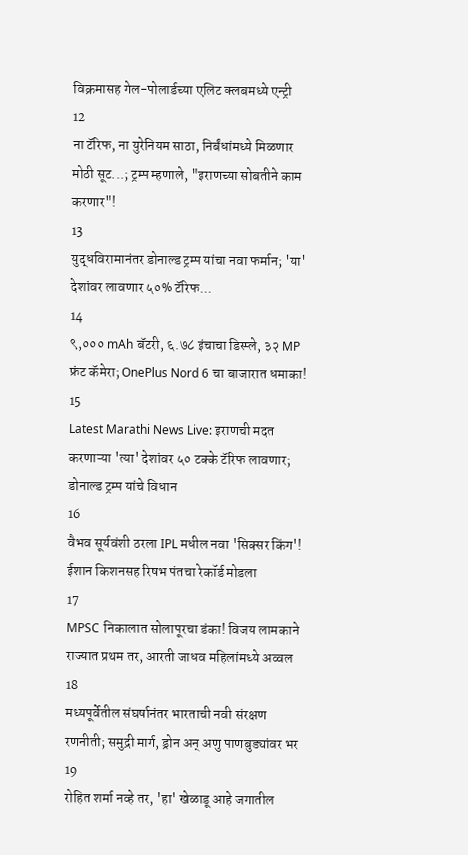विक्रमासह गेल-पोलार्डच्या एलिट क्लबमध्ये एन्ट्री
12
ना टॅरिफ, ना युरेनियम साठा, निर्बंधांमध्ये मिळणार मोठी सूट...; ट्रम्प म्हणाले, "इराणच्या सोबतीने काम करणार"!
13
युद्धविरामानंतर डोनाल्ड ट्रम्प यांचा नवा फर्मान; 'या' देशांवर लावणार ५०% टॅरिफ...
14
९,००० mAh बॅटरी, ६.७८ इंचाचा डिस्प्ले, ३२ MP फ्रंट कॅमेरा; OnePlus Nord 6 चा बाजारात धमाका!
15
Latest Marathi News Live: इराणची मदत करणाऱ्या 'त्या' देशांवर ५० टक्के टॅरिफ लावणार; डोनाल्ड ट्रम्प यांचे विधान
16
वैभव सूर्यवंशी ठरला IPL मधील नवा 'सिक्सर किंग'! ईशान किशनसह रिषभ पंतचा रेकॉर्ड मोडला
17
MPSC निकालात सोलापूरचा डंका! विजय लामकाने राज्यात प्रथम तर, आरती जाधव महिलांमध्ये अव्वल
18
मध्यपूर्वेतील संघर्षानंतर भारताची नवी संरक्षण रणनीती; समुद्री मार्ग, ड्रोन अन् अणु पाणबुड्यांवर भर
19
रोहित शर्मा नव्हे तर, 'हा' खेळाडू आहे जगातील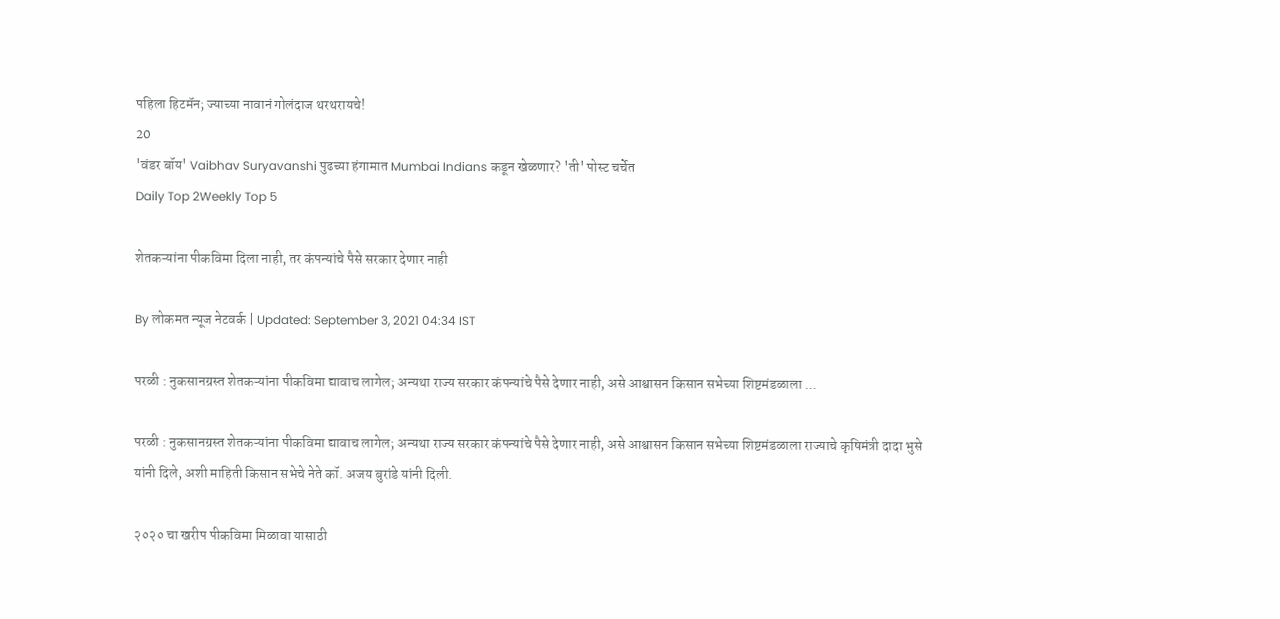पहिला हिटमॅन; ज्याच्या नावानं गोलंदाज थरथरायचे!
20
'वंडर बॉय' Vaibhav Suryavanshi पुढच्या हंगामात Mumbai Indians कडून खेळणार? 'ती' पोस्ट चर्चेत
Daily Top 2Weekly Top 5

शेतकऱ्यांना पीकविमा दिला नाही, तर कंपन्यांचे पैसे सरकार देणार नाही

By लोकमत न्यूज नेटवर्क | Updated: September 3, 2021 04:34 IST

परळी : नुकसानग्रस्त शेतकऱ्यांना पीकविमा द्यावाच लागेल; अन्यथा राज्य सरकार कंपन्यांचे पैसे देणार नाही, असे आश्वासन किसान सभेच्या शिष्टमंडळाला ...

परळी : नुकसानग्रस्त शेतकऱ्यांना पीकविमा द्यावाच लागेल; अन्यथा राज्य सरकार कंपन्यांचे पैसे देणार नाही, असे आश्वासन किसान सभेच्या शिष्टमंडळाला राज्याचे कृषिमंत्री दादा भुसे यांनी दिले, अशी माहिती किसान सभेचे नेते कॉ. अजय बुरांडे यांनी दिली.

२०२० चा खरीप पीकविमा मिळावा यासाठी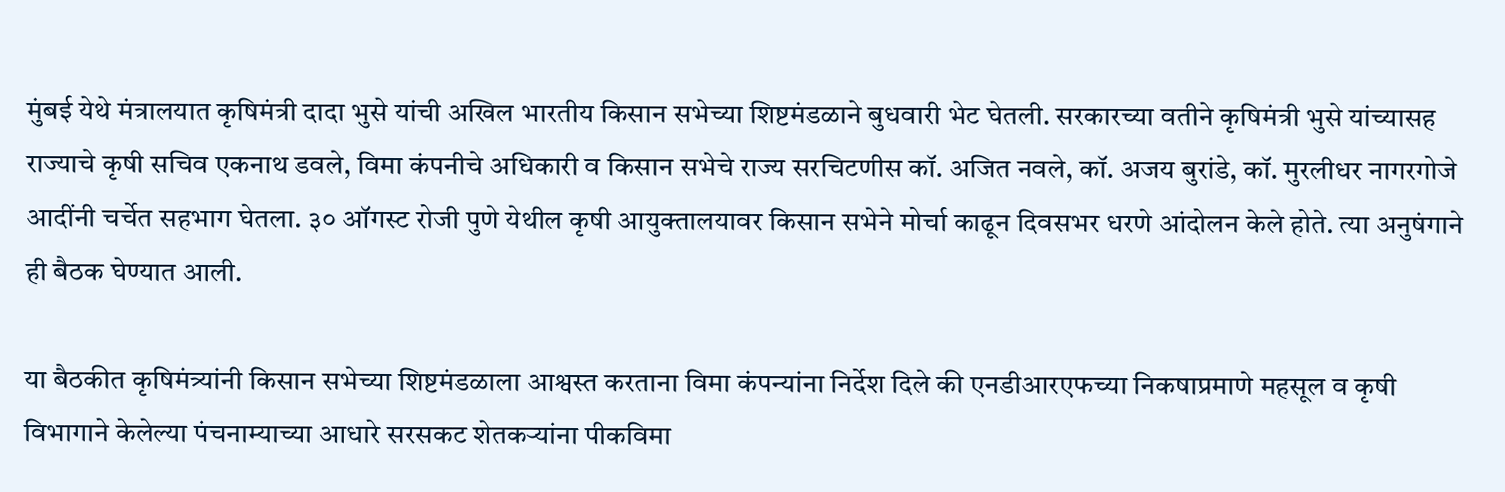मुंबई येथे मंत्रालयात कृषिमंत्री दादा भुसे यांची अखिल भारतीय किसान सभेच्या शिष्टमंडळाने बुधवारी भेट घेतली. सरकारच्या वतीने कृषिमंत्री भुसे यांच्यासह राज्याचे कृषी सचिव एकनाथ डवले, विमा कंपनीचे अधिकारी व किसान सभेचे राज्य सरचिटणीस कॉ. अजित नवले, कॉ. अजय बुरांडे, कॉ. मुरलीधर नागरगोजे आदींनी चर्चेत सहभाग घेतला. ३० ऑगस्ट रोजी पुणे येथील कृषी आयुक्तालयावर किसान सभेने मोर्चा काढून दिवसभर धरणे आंदोलन केले होते. त्या अनुषंगाने ही बैठक घेण्यात आली.

या बैठकीत कृषिमंत्र्यांनी किसान सभेच्या शिष्टमंडळाला आश्वस्त करताना विमा कंपन्यांना निर्देश दिले की एनडीआरएफच्या निकषाप्रमाणे महसूल व कृषी विभागाने केलेल्या पंचनाम्याच्या आधारे सरसकट शेतकऱ्यांना पीकविमा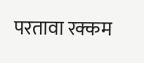परतावा रक्कम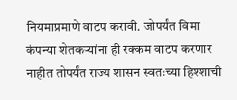नियमाप्रमाणे वाटप करावी. जोपर्यंत विमा कंपन्या शेतकऱ्यांना ही रक्कम वाटप करणार नाहीत तोपर्यंत राज्य शासन स्वतःच्या हिश्शाची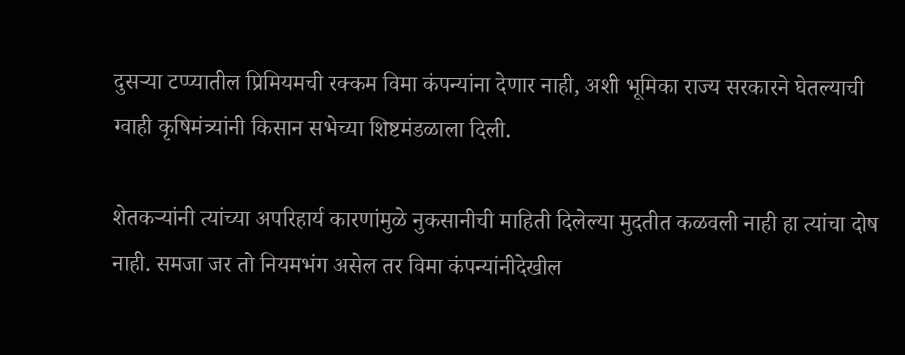दुसऱ्या टप्प्यातील प्रिमियमची रक्कम विमा कंपन्यांना देणार नाही, अशी भूमिका राज्य सरकारने घेतल्याची ग्वाही कृषिमंत्र्यांनी किसान सभेच्या शिष्टमंडळाला दिली.

शेतकऱ्यांनी त्यांच्या अपरिहार्य कारणांमुळे नुकसानीची माहिती दिलेल्या मुदतीत कळवली नाही हा त्यांचा दोष नाही. समजा जर तो नियमभंग असेल तर विमा कंपन्यांनीदेखील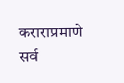कराराप्रमाणे सर्व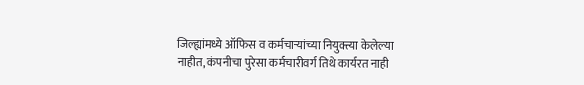जिल्ह्यांमध्ये ऑफिस व कर्मचाऱ्यांच्या नियुक्त्या केलेल्या नाहीत, कंपनीचा पुरेसा कर्मचारीवर्ग तिथे कार्यरत नाही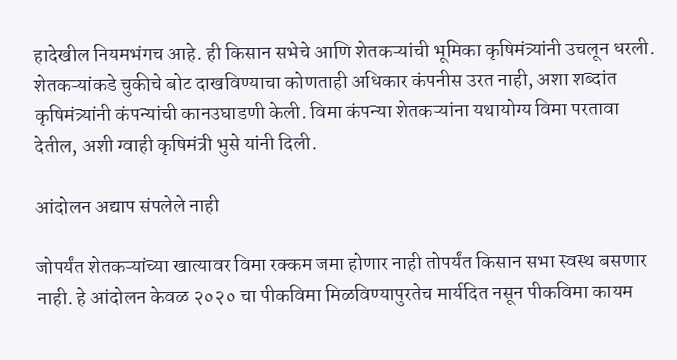हादेखील नियमभंगच आहे. ही किसान सभेचे आणि शेतकऱ्यांची भूमिका कृषिमंत्र्यांनी उचलून धरली. शेतकऱ्यांकडे चुकीचे बोट दाखविण्याचा कोणताही अधिकार कंपनीस उरत नाही, अशा शब्दांत कृषिमंत्र्यांनी कंपन्यांची कानउघाडणी केली. विमा कंपन्या शेतकऱ्यांना यथायोग्य विमा परतावा देतील, अशी ग्वाही कृषिमंत्री भुसे यांनी दिली.

आंदोलन अद्याप संपलेले नाही

जोपर्यंत शेतकऱ्यांच्या खात्यावर विमा रक्कम जमा होणार नाही तोपर्यंत किसान सभा स्वस्थ बसणार नाही. हे आंदोलन केवळ २०२० चा पीकविमा मिळविण्यापुरतेच मार्यदित नसून पीकविमा कायम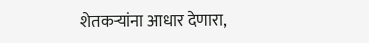शेतकऱ्यांना आधार देणारा,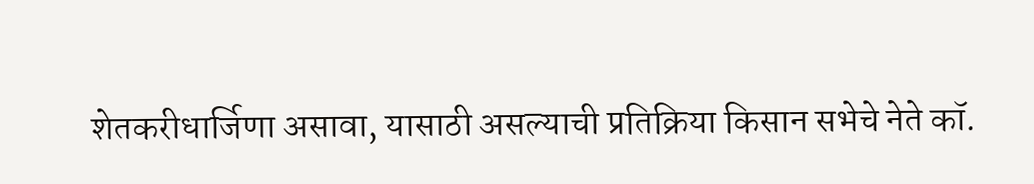शेतकरीधार्जिणा असावा, यासाठी असल्याची प्रतिक्रिया किसान सभेचे नेते कॉ.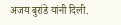अजय बुरांडे यांनी दिली.